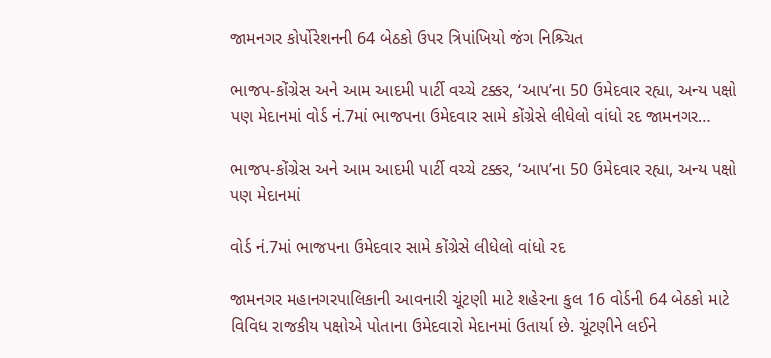જામનગર કોર્પોરેશનની 64 બેઠકો ઉપર ત્રિપાંખિયો જંગ નિશ્ર્ચિત

ભાજપ-કોંગ્રેસ અને આમ આદમી પાર્ટી વચ્ચે ટક્કર, ‘આપ’ના 50 ઉમેદવાર રહ્યા, અન્ય પક્ષો પણ મેદાનમાં વોર્ડ નં.7માં ભાજપના ઉમેદવાર સામે કોંગ્રેસે લીધેલો વાંધો રદ જામનગર…

ભાજપ-કોંગ્રેસ અને આમ આદમી પાર્ટી વચ્ચે ટક્કર, ‘આપ’ના 50 ઉમેદવાર રહ્યા, અન્ય પક્ષો પણ મેદાનમાં

વોર્ડ નં.7માં ભાજપના ઉમેદવાર સામે કોંગ્રેસે લીધેલો વાંધો રદ

જામનગર મહાનગરપાલિકાની આવનારી ચૂંટણી માટે શહેરના કુલ 16 વોર્ડની 64 બેઠકો માટે વિવિધ રાજકીય પક્ષોએ પોતાના ઉમેદવારો મેદાનમાં ઉતાર્યા છે. ચૂંટણીને લઈને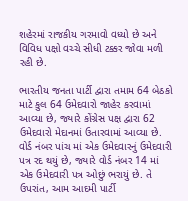શહેરમાં રાજકીય ગરમાવો વધ્યો છે અને વિવિધ પક્ષો વચ્ચે સીધી ટક્કર જોવા મળી રહી છે.

ભારતીય જનતા પાર્ટી દ્વારા તમામ 64 બેઠકો માટે કુલ 64 ઉમેદવારો જાહેર કરવામાં આવ્યા છે, જ્યારે કોંગ્રેસ પક્ષ દ્વારા 62 ઉમેદવારો મેદાનમાં ઉતારવામાં આવ્યા છે. વોર્ડ નંબર પાંચ માં એક ઉમેદવારનું ઉમેદવારી પત્ર રદ થયું છે, જ્યારે વોર્ડ નંબર 14 માં એક ઉમેદવારી પત્ર ઓછું ભરાયું છે. તે ઉપરાંત, આમ આદમી પાર્ટી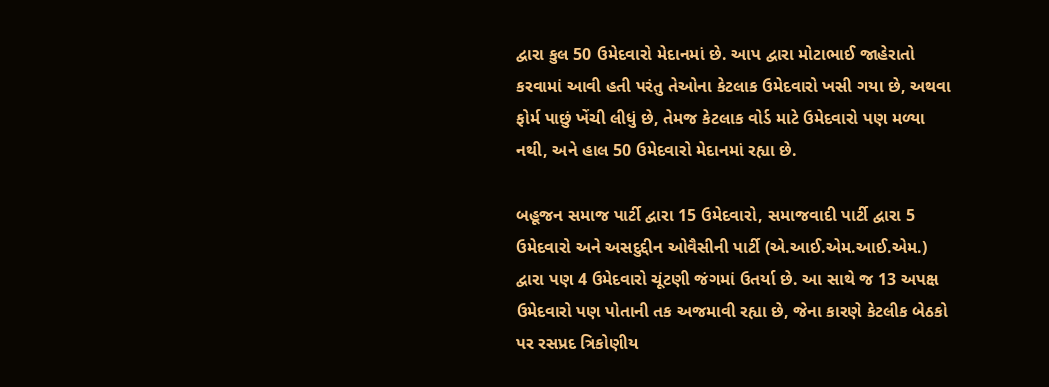દ્વારા કુલ 50 ઉમેદવારો મેદાનમાં છે. આપ દ્વારા મોટાભાઈ જાહેરાતો કરવામાં આવી હતી પરંતુ તેઓના કેટલાક ઉમેદવારો ખસી ગયા છે, અથવા ફોર્મ પાછું ખેંચી લીધું છે, તેમજ કેટલાક વોર્ડ માટે ઉમેદવારો પણ મળ્યા નથી, અને હાલ 50 ઉમેદવારો મેદાનમાં રહ્યા છે.

બહૂજન સમાજ પાર્ટી દ્વારા 15 ઉમેદવારો, સમાજવાદી પાર્ટી દ્વારા 5 ઉમેદવારો અને અસદુદ્દીન ઓવૈસીની પાર્ટી (એ.આઈ.એમ.આઈ.એમ.) દ્વારા પણ 4 ઉમેદવારો ચૂંટણી જંગમાં ઉતર્યા છે. આ સાથે જ 13 અપક્ષ ઉમેદવારો પણ પોતાની તક અજમાવી રહ્યા છે, જેના કારણે કેટલીક બેઠકો પર રસપ્રદ ત્રિકોણીય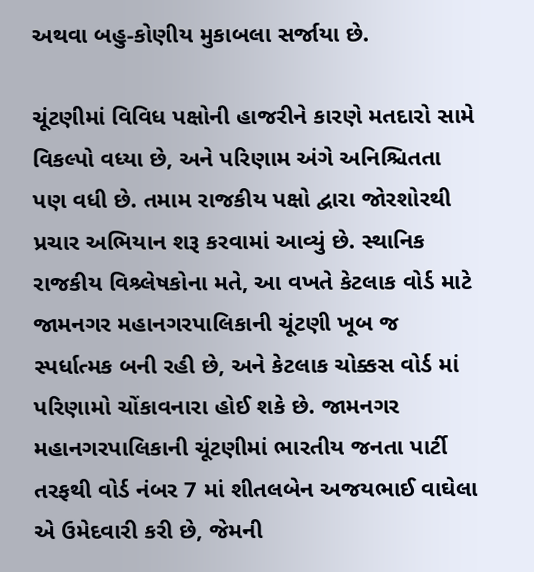અથવા બહુ-કોણીય મુકાબલા સર્જાયા છે.

ચૂંટણીમાં વિવિધ પક્ષોની હાજરીને કારણે મતદારો સામે વિકલ્પો વધ્યા છે, અને પરિણામ અંગે અનિશ્ચિતતા પણ વધી છે. તમામ રાજકીય પક્ષો દ્વારા જોરશોરથી પ્રચાર અભિયાન શરૂ કરવામાં આવ્યું છે. સ્થાનિક રાજકીય વિશ્ર્લેષકોના મતે, આ વખતે કેટલાક વોર્ડ માટે જામનગર મહાનગરપાલિકાની ચૂંટણી ખૂબ જ સ્પર્ધાત્મક બની રહી છે, અને કેટલાક ચોક્કસ વોર્ડ માં પરિણામો ચોંકાવનારા હોઈ શકે છે. જામનગર મહાનગરપાલિકાની ચૂંટણીમાં ભારતીય જનતા પાર્ટી તરફથી વોર્ડ નંબર 7 માં શીતલબેન અજયભાઈ વાઘેલા એ ઉમેદવારી કરી છે, જેમની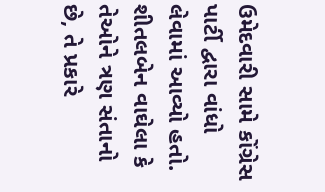ઉમેદવારી સામે કોંગ્રેસ પાર્ટી દ્વારા વાંધો લેવામાં આવ્યો હતો. શીતલબેન વાઘેલા કે તેઓને ત્રણ સંતાનો છે, તે પ્રકારે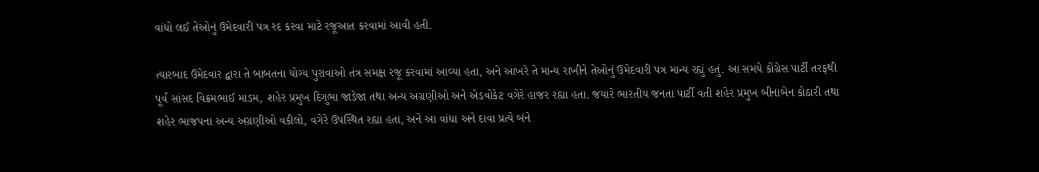વાંધો લઈ તેઓનું ઉમેદવારી પત્ર રદ કરવા માટે રજૂઆત કરવામાં આવી હતી.

ત્યારબાદ ઉમેદવાર દ્વારા તે બાબતના યોગ્ય પુરાવાઓ તંત્ર સમક્ષ રજૂ કરવામાં આવ્યા હતા, અને આખરે તે માન્ય રાખીને તેઓનું ઉમેદવારી પત્ર માન્ય રહ્યું હતું. આ સમયે કોંગ્રેસ પાર્ટી તરફથી પૂર્વ સાંસદ વિક્રમભાઈ માડમ, શહેર પ્રમુખ દિગુભા જાડેજા તથા અન્ય અગ્રણીઓ અને એડવોકેટ વગેરે હાજર રહ્યા હતા. જયારે ભારતીય જનતા પાર્ટી વતી શહેર પ્રમુખ બીનાબેન કોઠારી તથા શહેર ભાજપના અન્ય અગ્રણીઓ વકીલો, વગેરે ઉપસ્થિત રહ્યા હતા, અને આ વાંધા અને દાવા પ્રત્યે બંને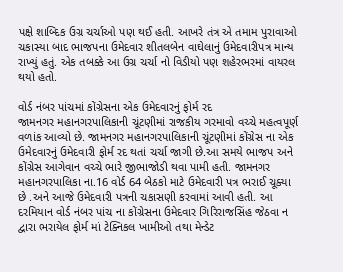પક્ષે શાબ્દિક ઉગ્ર ચર્ચાઓ પણ થઈ હતી. આખરે તંત્ર એ તમામ પુરાવાઓ ચકાસ્યા બાદ ભાજપના ઉમેદવાર શીતલબેન વાઘેલાનું ઉમેદવારીપત્ર માન્ય રાખ્યું હતું. એક તબક્કે આ ઉગ્ર ચર્ચા નો વિડીયો પણ શહેરભરમાં વાયરલ થયો હતો.

વોર્ડ નંબર પાંચમાં કોંગ્રેસના એક ઉમેદવારનું ફોર્મ રદ
જામનગર મહાનગરપાલિકાની ચૂંટણીમાં રાજકીય ગરમાવો વચ્ચે મહત્વપૂર્ણ વળાંક આવ્યો છે. જામનગર મહાનગરપાલિકાની ચૂંટણીમાં કોંગ્રેસ ના એક ઉમેદવારનું ઉમેદવારી ફોર્મ રદ થતાં ચર્ચા જાગી છે.આ સમયે ભાજપ અને કોંગ્રેસ આગેવાન વચ્ચે ભારે જીભાજોડી થવા પામી હતી. જામનગર મહાનગરપાલિકા ના.16 વોર્ડ 64 બેઠકો માટે ઉમેદવારી પત્ર ભરાઈ ચૂક્યા છે .અને આજે ઉમેદવારી પત્રની ચકાસણી કરવામાં આવી હતી. આ દરમિયાન વોર્ડ નંબર પાંચ ના કોંગ્રેસના ઉમેદવાર ગિરિરાજસિંહ જેઠવા ન દ્વારા ભરાયેલ ફોર્મ માં ટેક્નિકલ ખામીઓ તથા મેન્ડેટ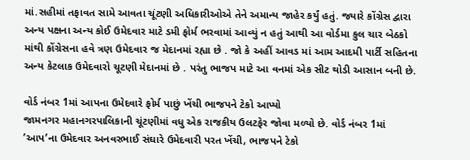માં.સહીમાં તફાવત સામે આવતા ચૂંટણી અધિકારીઓએ તેને અમાન્ય જાહેર કર્યું હતું. જ્યારે કોંગ્રેસ દ્વારા અન્ય પક્ષના અન્ય કોઈ ઉમેદવાર માટે ડમી ફોર્મ ભરવામાં આવ્યું ન હતું આથી આ વોર્ડમા કુલ ચાર બેઠકો માંથી કોંગ્રેસના હવે ત્રણ ઉમેદવાર જ મેદાનમાં રહ્યા છે . જો કે અહીં આવડ માં આમ આદમી પાર્ટી સહિતના અન્ય કેટલાક ઉમેદવારો ચૂટણી મેદાનમાં છે . પરંતુ ભાજપ માટે આ વનમાં એક સીટ થોડી આસાન બની છે.

વોર્ડ નંબર 1માં આપના ઉમેદવારે ફોર્મ પાછું ખેંચી ભાજપને ટેકો આપ્યો
જામનગર મહાનગરપાલિકાની ચૂંટણીમાં વધુ એક રાજકીય ઉલટફેર જોવા મળ્યો છે. વોર્ડ નંબર 1માં ’આપ’ના ઉમેદવાર અનવરભાઈ સંઘારે ઉમેદવારી પરત ખેંચી, ભાજપને ટેકો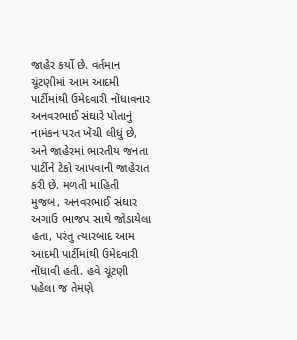જાહેર કર્યો છે. વર્તમાન ચૂંટણીમાં આમ આદમી પાર્ટીમાંથી ઉમેદવારી નોંધાવનાર અનવરભાઈ સંઘારે પોતાનું નામંકન પરત ખેંચી લીધું છે, અને જાહેરમાં ભારતીય જનતા પાર્ટીને ટેકો આપવાની જાહેરાત કરી છે. મળતી માહિતી મુજબ, અનવરભાઈ સંઘાર અગાઉ ભાજપ સાથે જોડાયેલા હતા, પરંતુ ત્યારબાદ આમ આદમી પાર્ટીમાંથી ઉમેદવારી નોંધાવી હતી. હવે ચૂંટણી પહેલા જ તેમણે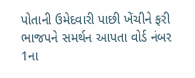પોતાની ઉમેદવારી પાછી ખેંચીને ફરી ભાજપને સમર્થન આપતા વોર્ડ નંબર 1ના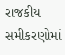રાજકીય સમીકરણોમાં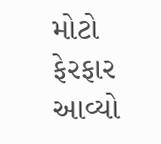મોટો ફેરફાર આવ્યો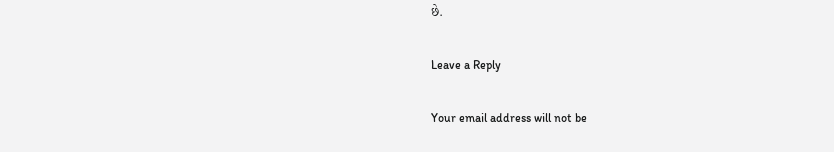છે.

Leave a Reply

Your email address will not be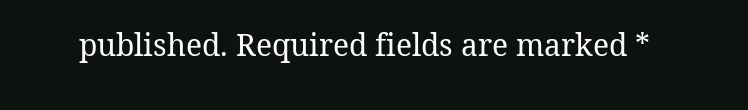published. Required fields are marked *